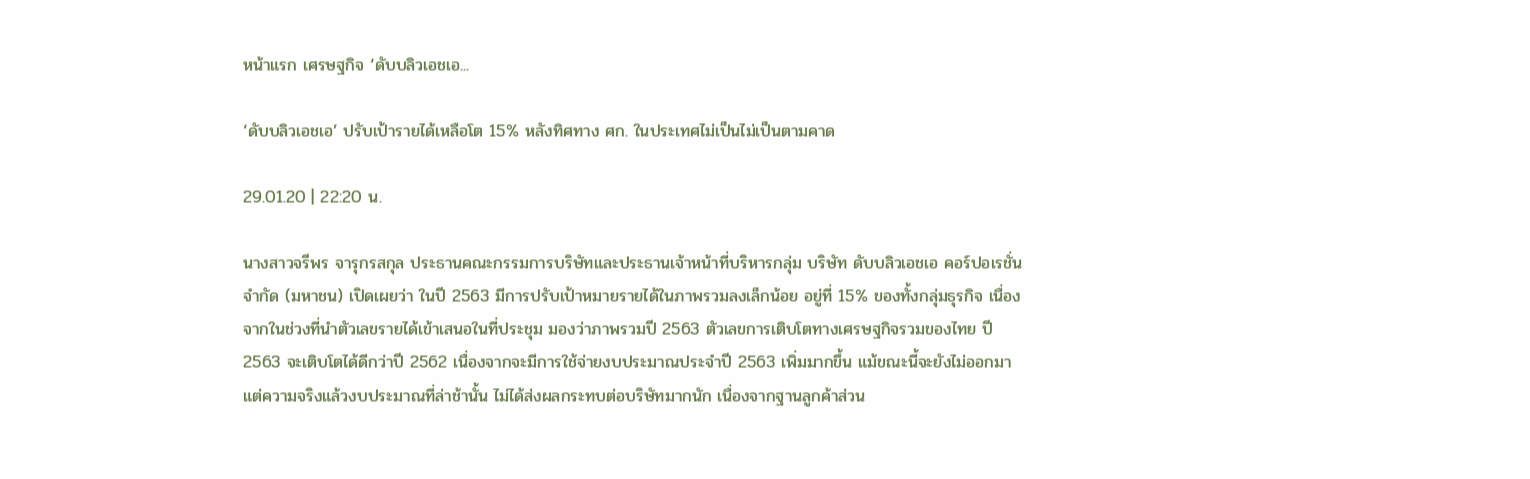หน้าแรก เศรษฐกิจ ‘ดับบลิวเอชเอ...

‘ดับบลิวเอชเอ’ ปรับเป้ารายได้เหลือโต 15% หลังทิศทาง ศก. ในประเทศไม่เป็นไม่เป็นตามคาด

29.01.20 | 22:20 น.

นางสาวจรีพร จารุกรสกุล ประธานคณะกรรมการบริษัทและประธานเจ้าหน้าที่บริหารกลุ่ม บริษัท ดับบลิวเอชเอ คอร์ปอเรชั่น จำกัด (มหาชน) เปิดเผยว่า ในปี 2563 มีการปรับเป้าหมายรายได้ในภาพรวมลงเล็กน้อย อยู่ที่ 15% ของทั้งกลุ่มธุรกิจ เนื่องจากในช่วงที่นำตัวเลขรายได้เข้าเสนอในที่ประชุม มองว่าภาพรวมปี 2563 ตัวเลขการเติบโตทางเศรษฐกิจรวมของไทย ปี 2563 จะเติบโตได้ดีกว่าปี 2562 เนื่องจากจะมีการใช้จ่ายงบประมาณประจำปี 2563 เพิ่มมากขึ้น แม้ขณะนี้จะยังไม่ออกมา แต่ความจริงแล้วงบประมาณที่ล่าช้านั้น ไม่ได้ส่งผลกระทบต่อบริษัทมากนัก เนื่องจากฐานลูกค้าส่วน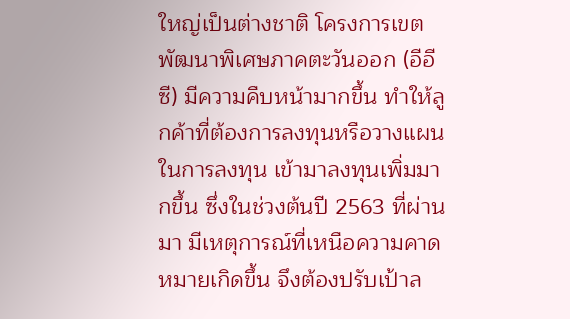ใหญ่เป็นต่างชาติ โครงการเขตพัฒนาพิเศษภาคตะวันออก (อีอีซี) มีความคืบหน้ามากขึ้น ทำให้ลูกค้าที่ต้องการลงทุนหรือวางแผนในการลงทุน เข้ามาลงทุนเพิ่มมากขึ้น ซึ่งในช่วงต้นปี 2563 ที่ผ่านมา มีเหตุการณ์ที่เหนือความคาดหมายเกิดขึ้น จึงต้องปรับเป้าล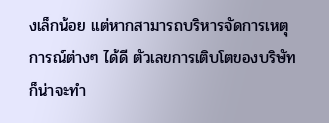งเล็กน้อย แต่หากสามารถบริหารจัดการเหตุการณ์ต่างๆ ได้ดี ตัวเลขการเติบโตของบริษัทก็น่าจะทำ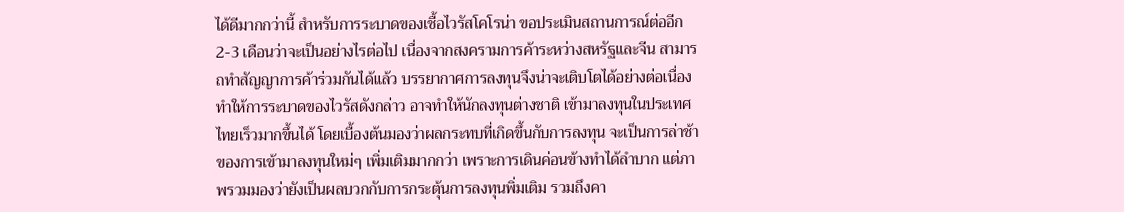ได้ดีมากกว่านี้ สำหรับการระบาดของเชื้อไวรัสโคโรน่า ขอประเมินสถานการณ์ต่ออีก 2-3 เดือนว่าจะเป็นอย่างไรต่อไป เนื่องจากสงครามการค้าระหว่างสหรัฐและจีน สามารถทำสัญญาการค้าร่วมกันได้แล้ว บรรยากาศการลงทุนจึงน่าจะเติบโตได้อย่างต่อเนื่อง ทำให้การระบาดของไวรัสดังกล่าว อาจทำให้นักลงทุนต่างชาติ เข้ามาลงทุนในประเทศไทยเร็วมากขึ้นได้ โดยเบื้องต้นมองว่าผลกระทบที่เกิดขึ้นกับการลงทุน จะเป็นการล่าช้าของการเข้ามาลงทุนใหม่ๆ เพิ่มเติมมากกว่า เพราะการเดินค่อนข้างทำได้ลำบาก แต่ภาพรวมมองว่ายังเป็นผลบวกกับการกระตุ้นการลงทุนพิ่มเติม รวมถึงคา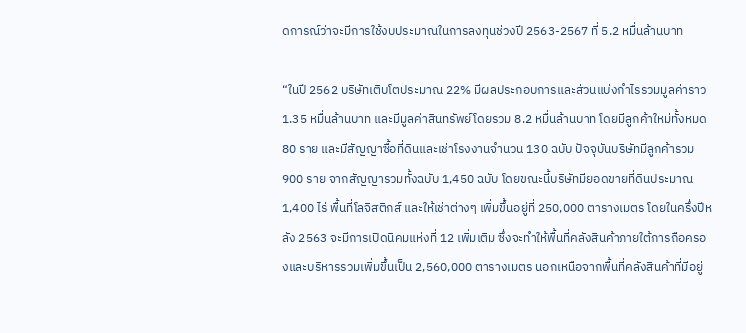ดการณ์ว่าจะมีการใช้งบประมาณในการลงทุนช่วงปี 2563-2567 ที่ 5.2 หมื่นล้านบาท

“ในปี 2562 บริษัทเติบโตประมาณ 22% มีผลประกอบการและส่วนแบ่งกำไรรวมมูลค่าราว 1.35 หมื่นล้านบาท และมีมูลค่าสินทรัพย์โดยรวม 8.2 หมื่นล้านบาท โดยมีลูกค้าใหม่ทั้งหมด 80 ราย และมีสัญญาซื้อที่ดินและเช่าโรงงานจำนวน 130 ฉบับ ปัจจุบันบริษัทมีลูกค้ารวม 900 ราย จากสัญญารวมทั้งฉบับ 1,450 ฉบับ โดยขณะนี้บริษัทมียอดขายที่ดินประมาณ 1,400 ไร่ พื้นที่โลจิสติกส์ และให้เช่าต่างๆ เพิ่มขึ้นอยู่ที่ 250,000 ตารางเมตร โดยในครึ่งปีหลัง 2563 จะมีการเปิดนิคมแห่งที่ 12 เพิ่มเติม ซึ่งจะทำให้พื้นที่คลังสินค้าภายใต้การถือครองและบริหารรวมเพิ่มขึ้นเป็น 2,560,000 ตารางเมตร นอกเหนือจากพื้นที่คลังสินค้าที่มีอยู่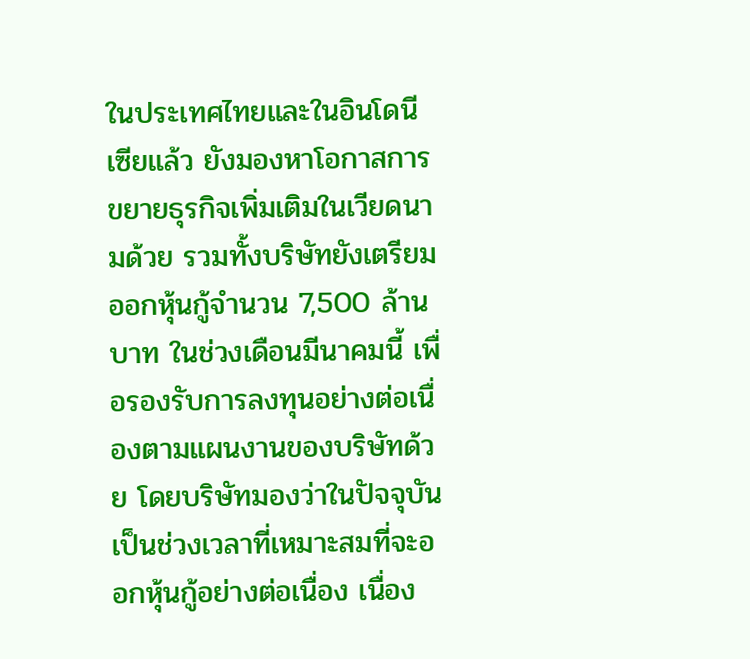ในประเทศไทยและในอินโดนีเซียแล้ว ยังมองหาโอกาสการขยายธุรกิจเพิ่มเติมในเวียดนามด้วย รวมทั้งบริษัทยังเตรียมออกหุ้นกู้จำนวน 7,500 ล้านบาท ในช่วงเดือนมีนาคมนี้ เพื่อรองรับการลงทุนอย่างต่อเนื่องตามแผนงานของบริษัทด้วย โดยบริษัทมองว่าในปัจจุบันเป็นช่วงเวลาที่เหมาะสมที่จะออกหุ้นกู้อย่างต่อเนื่อง เนื่อง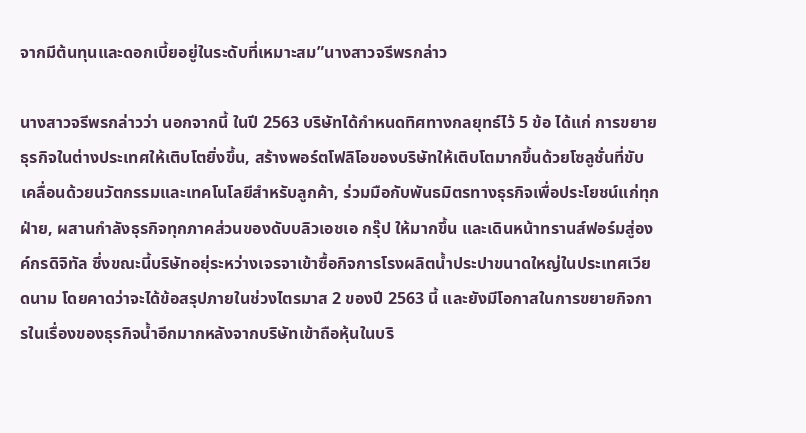จากมีต้นทุนและดอกเบี้ยอยู่ในระดับที่เหมาะสม”นางสาวจรีพรกล่าว

นางสาวจรีพรกล่าวว่า นอกจากนี้ ในปี 2563 บริษัทได้กำหนดทิศทางกลยุทธ์ไว้ 5 ข้อ ได้แก่ การขยายธุรกิจในต่างประเทศให้เติบโตยิ่งขึ้น, สร้างพอร์ตโฟลิโอของบริษัทให้เติบโตมากขึ้นด้วยโซลูชั่นที่ขับเคลื่อนด้วยนวัตกรรมและเทคโนโลยีสำหรับลูกค้า, ร่วมมือกับพันธมิตรทางธุรกิจเพื่อประโยชน์แก่ทุกฝ่าย, ผสานกำลังธุรกิจทุกภาคส่วนของดับบลิวเอชเอ กรุ๊ป ให้มากขึ้น และเดินหน้าทรานส์ฟอร์มสู่องค์กรดิจิทัล ซึ่งขณะนี้บริษัทอยุ่ระหว่างเจรจาเข้าซื้อกิจการโรงผลิตน้ำประปาขนาดใหญ่ในประเทศเวียดนาม โดยคาดว่าจะได้ข้อสรุปภายในช่วงไตรมาส 2 ของปี 2563 นี้ และยังมีโอกาสในการขยายกิจการในเรื่องของธุรกิจน้ำอีกมากหลังจากบริษัทเข้าถือหุ้นในบริ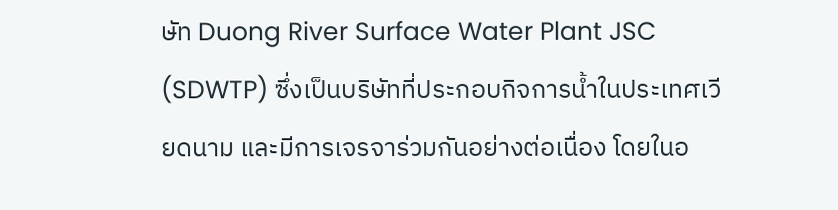ษัท Duong River Surface Water Plant JSC (SDWTP) ซึ่งเป็นบริษัทที่ประกอบกิจการน้ำในประเทศเวียดนาม และมีการเจรจาร่วมกันอย่างต่อเนื่อง โดยในอ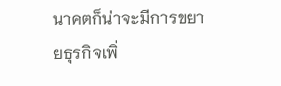นาคตก็น่าจะมีการขยายธุรกิจเพิ่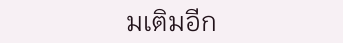มเติมอีก